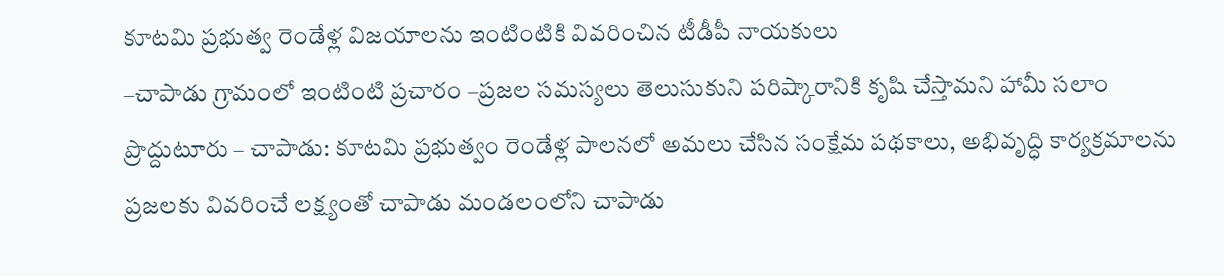కూటమి ప్రభుత్వ రెండేళ్ల విజయాలను ఇంటింటికి వివరించిన టీడీపీ నాయకులు
–చాపాడు గ్రామంలో ఇంటింటి ప్రచారం –ప్రజల సమస్యలు తెలుసుకుని పరిష్కారానికి కృషి చేస్తామని హామీ సలాం ప్రొద్దుటూరు – చాపాడు: కూటమి ప్రభుత్వం రెండేళ్ల పాలనలో అమలు చేసిన సంక్షేమ పథకాలు, అభివృద్ధి కార్యక్రమాలను ప్రజలకు వివరించే లక్ష్యంతో చాపాడు మండలంలోని చాపాడు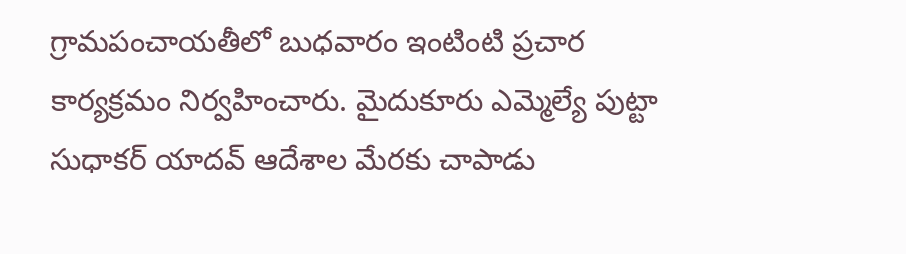గ్రామపంచాయతీలో బుధవారం ఇంటింటి ప్రచార కార్యక్రమం నిర్వహించారు. మైదుకూరు ఎమ్మెల్యే పుట్టా సుధాకర్ యాదవ్ ఆదేశాల మేరకు చాపాడు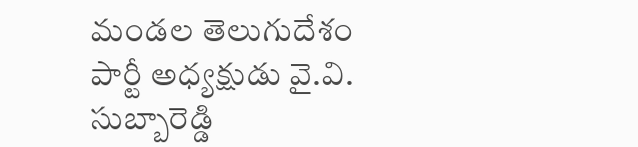మండల తెలుగుదేశం పార్టీ అధ్యక్షుడు వై.వి. సుబ్బారెడ్డి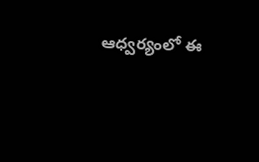ఆధ్వర్యంలో ఈ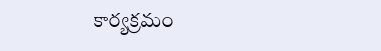కార్యక్రమం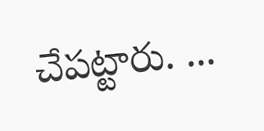చేపట్టారు. ...